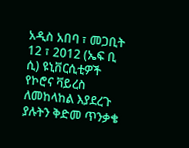አዲስ አበባ ፣ መጋቢት 12 ፣ 2012 (ኤፍ ቢ ሲ) ዩኒቨርሲቲዎች የኮሮና ቫይረስ ለመከላከል እያደረጉ ያሉትን ቅድመ ጥንቃቄ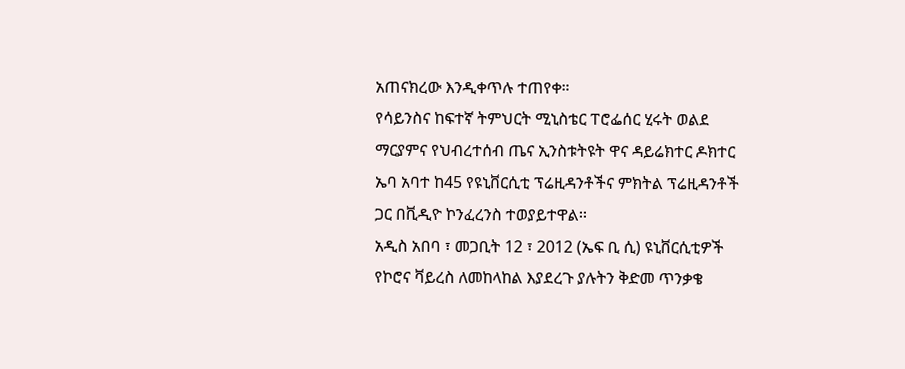አጠናክረው እንዲቀጥሉ ተጠየቀ።
የሳይንስና ከፍተኛ ትምህርት ሚኒስቴር ፐሮፌሰር ሂሩት ወልደ ማርያምና የህብረተሰብ ጤና ኢንስቱትዩት ዋና ዳይሬክተር ዶክተር ኤባ አባተ ከ45 የዩኒቨርሲቲ ፕሬዚዳንቶችና ምክትል ፕሬዚዳንቶች ጋር በቪዲዮ ኮንፈረንስ ተወያይተዋል፡፡
አዲስ አበባ ፣ መጋቢት 12 ፣ 2012 (ኤፍ ቢ ሲ) ዩኒቨርሲቲዎች የኮሮና ቫይረስ ለመከላከል እያደረጉ ያሉትን ቅድመ ጥንቃቄ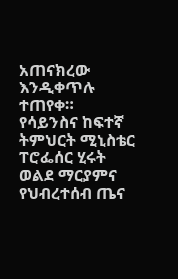አጠናክረው እንዲቀጥሉ ተጠየቀ።
የሳይንስና ከፍተኛ ትምህርት ሚኒስቴር ፐሮፌሰር ሂሩት ወልደ ማርያምና የህብረተሰብ ጤና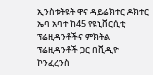ኢንስቱትዩት ዋና ዳይሬክተር ዶክተር ኤባ አባተ ከ45 የዩኒቨርሲቲ ፕሬዚዳንቶችና ምክትል ፕሬዚዳንቶች ጋር በቪዲዮ ኮንፈረንስ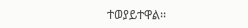ተወያይተዋል፡፡